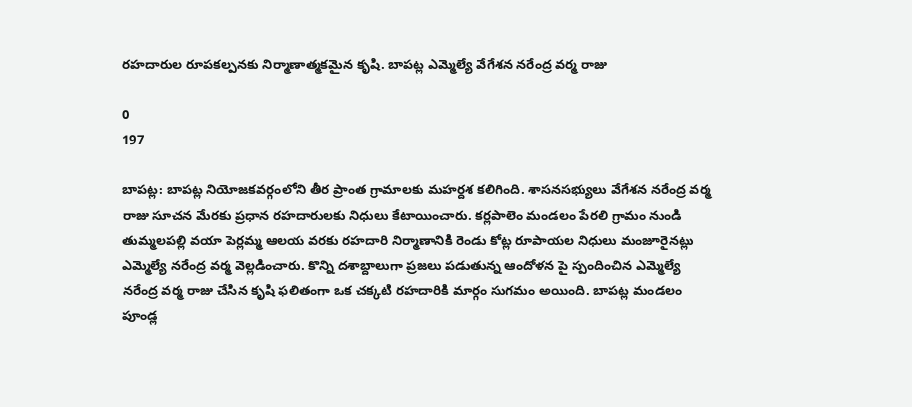రహదారుల రూపకల్పనకు నిర్మాణాత్మకమైన కృషి. బాపట్ల ఎమ్మెల్యే వేగేశన నరేంద్ర వర్మ రాజు

0
197

బాపట్ల: బాపట్ల నియోజకవర్గంలోని తీర ప్రాంత గ్రామాలకు మహర్దశ కలిగింది. శాసనసభ్యులు వేగేశన నరేంద్ర వర్మ రాజు సూచన మేరకు ప్రధాన రహదారులకు నిధులు కేటాయించారు. కర్లపాలెం మండలం పేరలి గ్రామం నుండి తుమ్మలపల్లి వయా పెర్లమ్మ ఆలయ వరకు రహదారి నిర్మాణానికి రెండు కోట్ల రూపాయల నిధులు మంజూరైనట్లు ఎమ్మెల్యే నరేంద్ర వర్మ వెల్లడించారు. కొన్ని దశాబ్దాలుగా ప్రజలు పడుతున్న ఆందోళన పై స్పందించిన ఎమ్మెల్యే నరేంద్ర వర్మ రాజు చేసిన కృషి ఫలితంగా ఒక చక్కటి రహదారికి మార్గం సుగమం అయింది. బాపట్ల మండలం పూండ్ల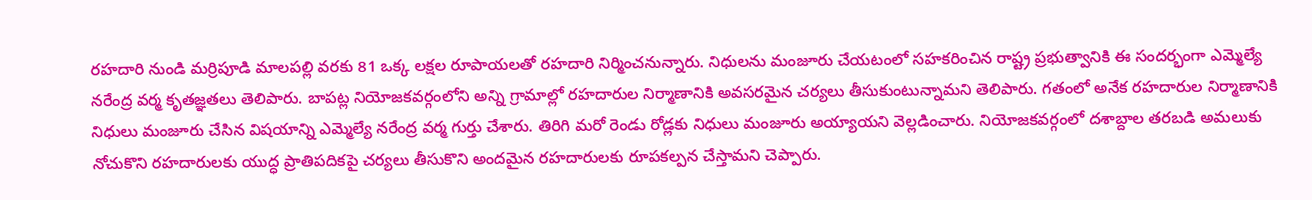రహదారి నుండి మర్రిపూడి మాలపల్లి వరకు 81 ఒక్క లక్షల రూపాయలతో రహదారి నిర్మించనున్నారు. నిధులను మంజూరు చేయటంలో సహకరించిన రాష్ట్ర ప్రభుత్వానికి ఈ సందర్భంగా ఎమ్మెల్యే నరేంద్ర వర్మ కృతజ్ఞతలు తెలిపారు. బాపట్ల నియోజకవర్గంలోని అన్ని గ్రామాల్లో రహదారుల నిర్మాణానికి అవసరమైన చర్యలు తీసుకుంటున్నామని తెలిపారు. గతంలో అనేక రహదారుల నిర్మాణానికి నిధులు మంజూరు చేసిన విషయాన్ని ఎమ్మెల్యే నరేంద్ర వర్మ గుర్తు చేశారు. తిరిగి మరో రెండు రోడ్లకు నిధులు మంజూరు అయ్యాయని వెల్లడించారు. నియోజకవర్గంలో దశాబ్దాల తరబడి అమలుకు నోచుకొని రహదారులకు యుద్ధ ప్రాతిపదికపై చర్యలు తీసుకొని అందమైన రహదారులకు రూపకల్పన చేస్తామని చెప్పారు.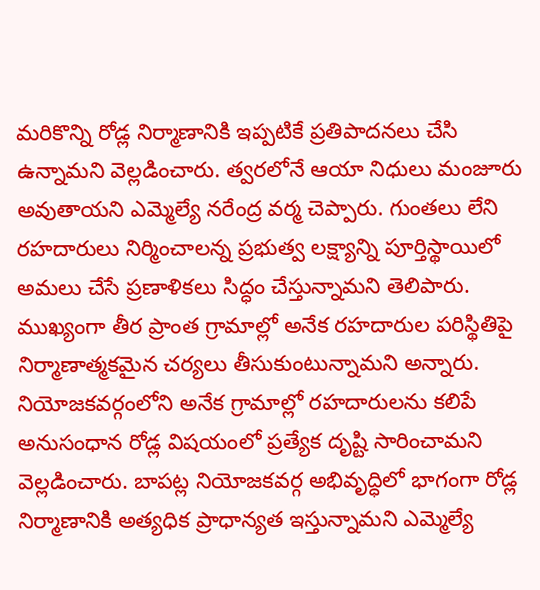మరికొన్ని రోడ్ల నిర్మాణానికి ఇప్పటికే ప్రతిపాదనలు చేసి ఉన్నామని వెల్లడించారు. త్వరలోనే ఆయా నిధులు మంజూరు అవుతాయని ఎమ్మెల్యే నరేంద్ర వర్మ చెప్పారు. గుంతలు లేని రహదారులు నిర్మించాలన్న ప్రభుత్వ లక్ష్యాన్ని పూర్తిస్థాయిలో అమలు చేసే ప్రణాళికలు సిద్ధం చేస్తున్నామని తెలిపారు. ముఖ్యంగా తీర ప్రాంత గ్రామాల్లో అనేక రహదారుల పరిస్థితిపై నిర్మాణాత్మకమైన చర్యలు తీసుకుంటున్నామని అన్నారు. నియోజకవర్గంలోని అనేక గ్రామాల్లో రహదారులను కలిపే అనుసంధాన రోడ్ల విషయంలో ప్రత్యేక దృష్టి సారించామని వెల్లడించారు. బాపట్ల నియోజకవర్గ అభివృద్ధిలో భాగంగా రోడ్ల నిర్మాణానికి అత్యధిక ప్రాధాన్యత ఇస్తున్నామని ఎమ్మెల్యే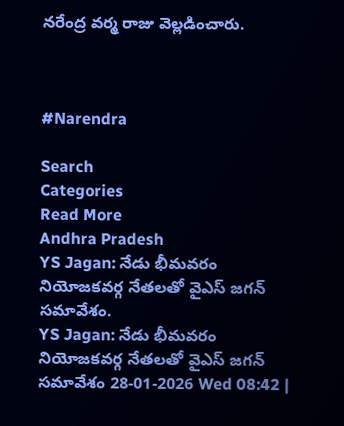నరేంద్ర వర్మ రాజు వెల్లడించారు.



#Narendra

Search
Categories
Read More
Andhra Pradesh
YS Jagan: నేడు భీమవరం నియోజకవర్గ నేతలతో వైఎస్ జగన్ సమావేశం.
YS Jagan: నేడు భీమవరం నియోజకవర్గ నేతలతో వైఎస్ జగన్ సమావేశం 28-01-2026 Wed 08:42 |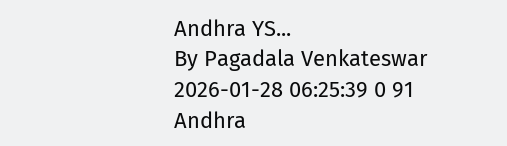Andhra YS...
By Pagadala Venkateswar 2026-01-28 06:25:39 0 91
Andhra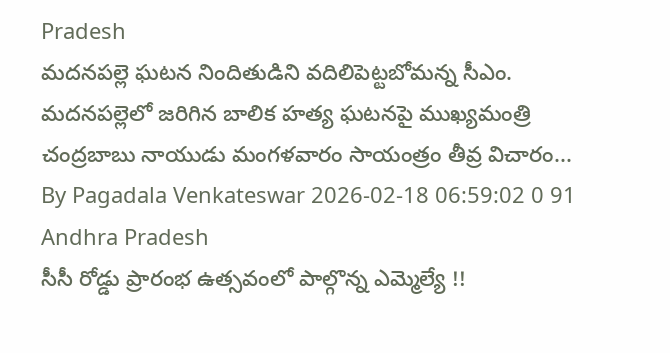Pradesh
మదనపల్లె ఘటన నిందితుడిని వదిలిపెట్టబోమన్న సీఎం.
మదనపల్లెలో జరిగిన బాలిక హత్య ఘటనపై ముఖ్యమంత్రి చంద్రబాబు నాయుడు మంగళవారం సాయంత్రం తీవ్ర విచారం...
By Pagadala Venkateswar 2026-02-18 06:59:02 0 91
Andhra Pradesh
సీసీ రోడ్డు ప్రారంభ ఉత్సవంలో పాల్గొన్న ఎమ్మెల్యే !!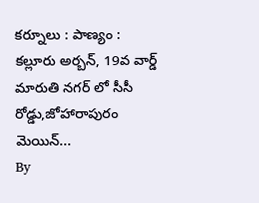కర్నూలు : పాణ్యం :  కల్లూరు అర్బన్, 19వ వార్డ్ మారుతి నగర్ లో సీసీ రోడ్డు,జోహారాపురం మెయిన్...
By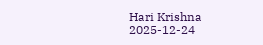Hari Krishna 2025-12-24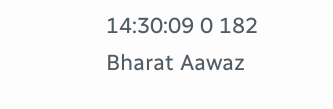14:30:09 0 182
Bharat Aawaz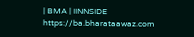| BMA | IINNSIDE https://ba.bharataawaz.com